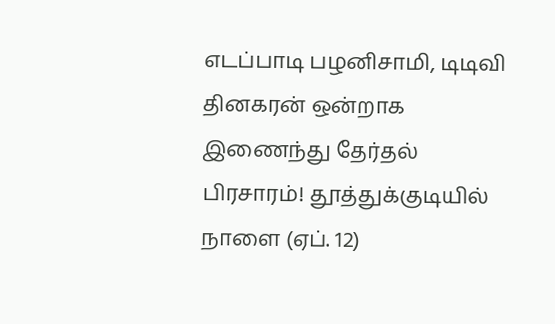எடப்பாடி பழனிசாமி, டிடிவி தினகரன் ஒன்றாக இணைந்து தேர்தல் பிரசாரம்! தூத்துக்குடியில் நாளை (ஏப். 12)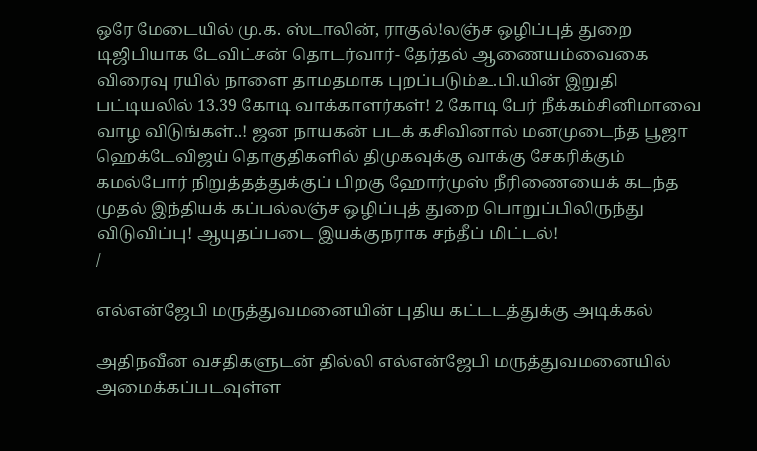ஒரே மேடையில் மு.க. ஸ்டாலின், ராகுல்!லஞ்ச ஒழிப்புத் துறை டிஜிபியாக டேவிட்சன் தொடர்வார்- தேர்தல் ஆணையம்வைகை விரைவு ரயில் நாளை தாமதமாக புறப்படும்உ.பி.யின் இறுதி பட்டியலில் 13.39 கோடி வாக்காளர்கள்! 2 கோடி பேர் நீக்கம்சினிமாவை வாழ விடுங்கள்..! ஜன நாயகன் படக் கசிவினால் மனமுடைந்த பூஜா ஹெக்டேவிஜய் தொகுதிகளில் திமுகவுக்கு வாக்கு சேகரிக்கும் கமல்போர் நிறுத்தத்துக்குப் பிறகு ஹோர்முஸ் நீரிணையைக் கடந்த முதல் இந்தியக் கப்பல்லஞ்ச ஒழிப்புத் துறை பொறுப்பிலிருந்து விடுவிப்பு! ஆயுதப்படை இயக்குநராக சந்தீப் மிட்டல்!
/

எல்என்ஜேபி மருத்துவமனையின் புதிய கட்டடத்துக்கு அடிக்கல்

அதிநவீன வசதிகளுடன் தில்லி எல்என்ஜேபி மருத்துவமனையில் அமைக்கப்படவுள்ள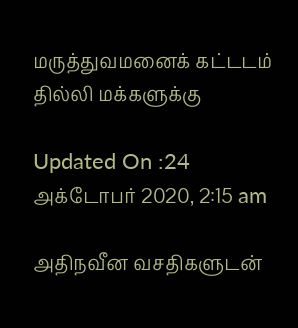மருத்துவமனைக் கட்டடம் தில்லி மக்களுக்கு

Updated On :24 அக்டோபர் 2020, 2:15 am

அதிநவீன வசதிகளுடன்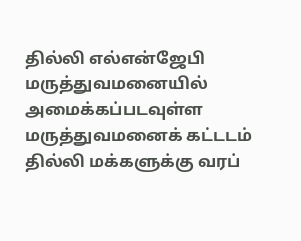தில்லி எல்என்ஜேபி மருத்துவமனையில் அமைக்கப்படவுள்ள மருத்துவமனைக் கட்டடம் தில்லி மக்களுக்கு வரப்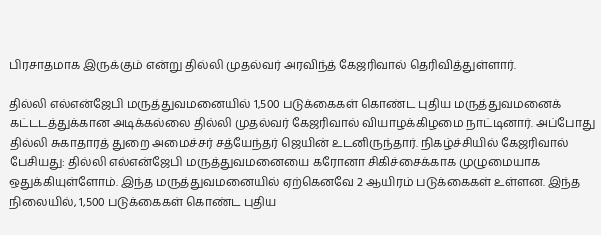பிரசாதமாக இருக்கும் என்று தில்லி முதல்வர் அரவிந்த் கேஜரிவால் தெரிவித்துள்ளார்.

தில்லி எல்என்ஜேபி மருத்துவமனையில் 1,500 படுக்கைகள் கொண்ட புதிய மருத்துவமனைக் கட்டடத்துக்கான அடிக்கல்லை தில்லி முதல்வர் கேஜரிவால் வியாழக்கிழமை நாட்டினார். அப்போது தில்லி சுகாதாரத் துறை அமைச்சர் சத்யேந்தர் ஜெயின் உடனிருந்தார். நிகழ்ச்சியில் கேஜரிவால் பேசியது: தில்லி எல்என்ஜேபி மருத்துவமனையை கரோனா சிகிச்சைக்காக முழுமையாக ஒதுக்கியுள்ளோம். இந்த மருத்துவமனையில் ஏற்கெனவே 2 ஆயிரம் படுக்கைகள் உள்ளன. இந்த நிலையில், 1,500 படுக்கைகள் கொண்ட புதிய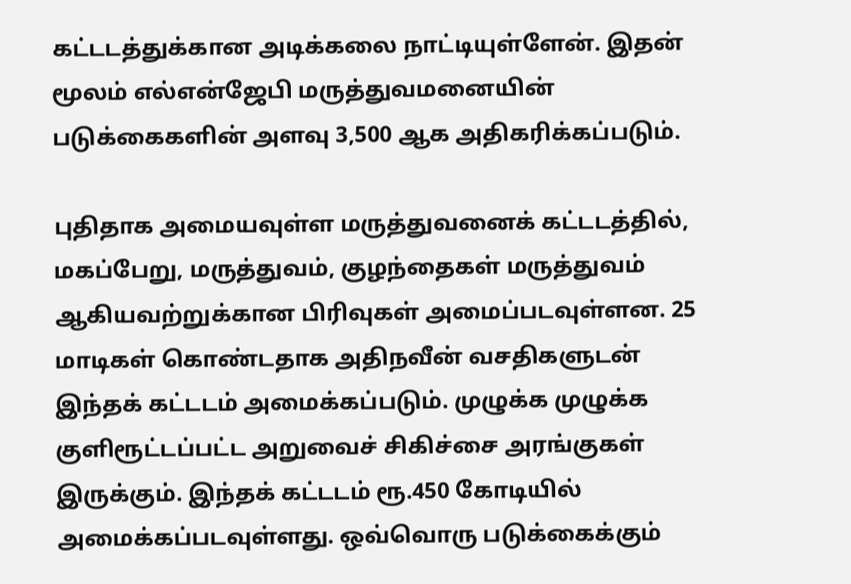கட்டடத்துக்கான அடிக்கலை நாட்டியுள்ளேன். இதன் மூலம் எல்என்ஜேபி மருத்துவமனையின் படுக்கைகளின் அளவு 3,500 ஆக அதிகரிக்கப்படும்.

புதிதாக அமையவுள்ள மருத்துவனைக் கட்டடத்தில், மகப்பேறு, மருத்துவம், குழந்தைகள் மருத்துவம் ஆகியவற்றுக்கான பிரிவுகள் அமைப்படவுள்ளன. 25 மாடிகள் கொண்டதாக அதிநவீன் வசதிகளுடன் இந்தக் கட்டடம் அமைக்கப்படும். முழுக்க முழுக்க குளிரூட்டப்பட்ட அறுவைச் சிகிச்சை அரங்குகள் இருக்கும். இந்தக் கட்டடம் ரூ.450 கோடியில் அமைக்கப்படவுள்ளது. ஒவ்வொரு படுக்கைக்கும்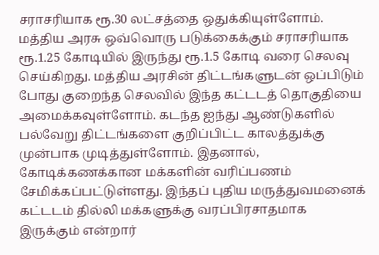சராசரியாக ரூ.30 லட்சத்தை ஒதுக்கியுள்ளோம். மத்திய அரசு ஒவ்வொரு படுக்கைக்கும் சராசரியாக ரூ.1.25 கோடியில் இருந்து ரூ.1.5 கோடி வரை செலவு செய்கிறது. மத்திய அரசின் திட்டங்களுடன் ஒப்பிடும் போது குறைந்த செலவில் இந்த கட்டடத் தொகுதியை அமைக்கவுள்ளோம். கடந்த ஐந்து ஆண்டுகளில் பல்வேறு திட்டங்களை குறிப்பிட்ட காலத்துக்கு முன்பாக முடித்துள்ளோம். இதனால், கோடிக்கணக்கான மக்களின் வரிப்பணம் சேமிக்கப்பட்டுள்ளது. இந்தப் புதிய மருத்துவமனைக் கட்டடம் தில்லி மக்களுக்கு வரப்பிரசாதமாக இருக்கும் என்றார்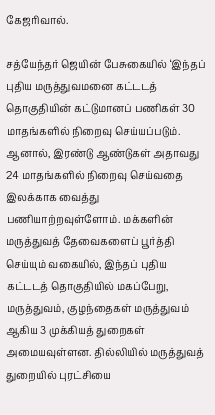கேஜரிவால்.

சத்யேந்தர் ஜெயின் பேசுகையில் ‘இந்தப் புதிய மருத்துவமனை கட்டடத் தொகுதியின் கட்டுமானப் பணிகள் 30 மாதங்களில் நிறைவு செய்யப்படும். ஆனால், இரண்டு ஆண்டுகள் அதாவது 24 மாதங்களில் நிறைவு செய்வதை இலக்காக வைத்து பணியாற்றவுள்ளோம். மக்களின் மருத்துவத் தேவைகளைப் பூர்த்தி செய்யும் வகையில், இந்தப் புதிய கட்டடத் தொகுதியில் மகப்பேறு, மருத்துவம், குழந்தைகள் மருத்துவம் ஆகிய 3 முக்கியத் துறைகள் அமையவுள்ளன. தில்லியில் மருத்துவத் துறையில் புரட்சியை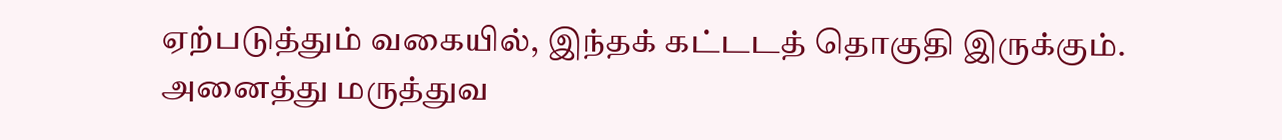ஏற்படுத்தும் வகையில், இந்தக் கட்டடத் தொகுதி இருக்கும். அனைத்து மருத்துவ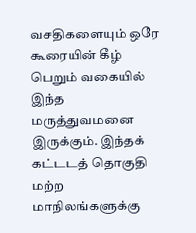வசதிகளையும் ஒரே கூரையின் கீழ் பெறும் வகையில் இந்த மருத்துவமனை இருக்கும். இந்தக் கட்டடத் தொகுதி மற்ற மாநிலங்களுக்கு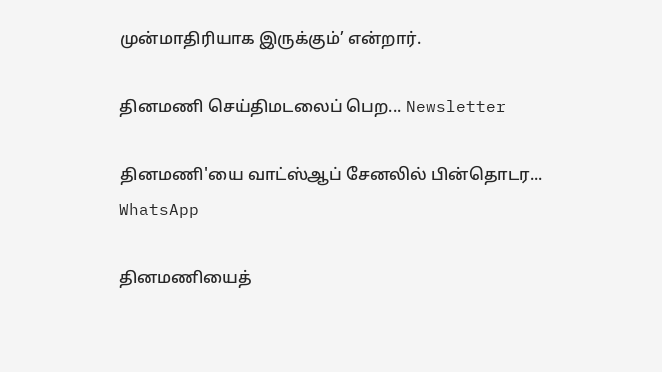முன்மாதிரியாக இருக்கும்’ என்றார்.

தினமணி செய்திமடலைப் பெற... Newsletter

தினமணி'யை வாட்ஸ்ஆப் சேனலில் பின்தொடர... WhatsApp

தினமணியைத்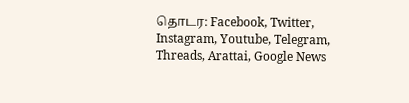தொடர: Facebook, Twitter, Instagram, Youtube, Telegram, Threads, Arattai, Google News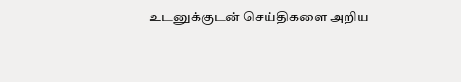உடனுக்குடன் செய்திகளை அறிய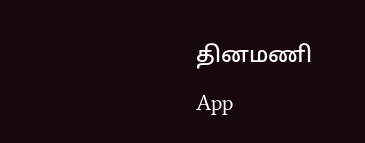தினமணி App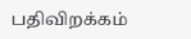பதிவிறக்கம்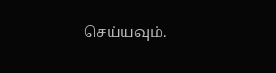செய்யவும்.